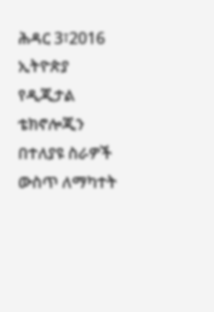ሕዳር 3፣2016
ኢትዮጵያ የዲጂታል ቴክኖሎጂን በተለያዩ ስራዎች ውስጥ ለማካተት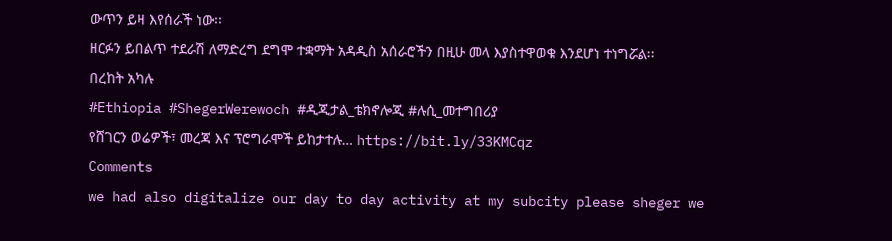ውጥን ይዛ እየሰራች ነው፡፡
ዘርፉን ይበልጥ ተደራሽ ለማድረግ ደግሞ ተቋማት አዳዲስ አሰራሮችን በዚሁ መላ እያስተዋወቁ እንደሆነ ተነግሯል፡፡
በረከት አካሉ
#Ethiopia #ShegerWerewoch #ዲጂታል_ቴክኖሎጂ #ሉሲ_መተግበሪያ
የሸገርን ወሬዎች፣ መረጃ እና ፕሮግራሞች ይከታተሉ… https://bit.ly/33KMCqz
Comments
we had also digitalize our day to day activity at my subcity please sheger we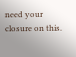need your closure on this.